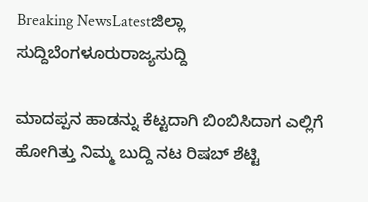Breaking NewsLatestಜಿಲ್ಲಾ ಸುದ್ದಿಬೆಂಗಳೂರುರಾಜ್ಯಸುದ್ದಿ

ಮಾದಪ್ಪನ ಹಾಡನ್ನು ಕೆಟ್ಟದಾಗಿ ಬಿಂಬಿಸಿದಾಗ ಎಲ್ಲಿಗೆ ಹೋಗಿತ್ತು ನಿಮ್ಮ ಬುದ್ದಿ ನಟ ರಿಷಬ್ ಶೆಟ್ಟಿ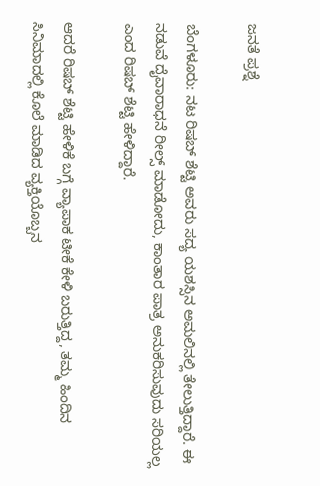ಜನತೆ ಪ್ರಶ್ನೆ

ಬೆಂಗಳೂರು: ನಟ ರಿಷಬ್ ಶೆಟ್ಟಿ ಅವರು ಸದ್ಯ ಯಶಸ್ಸಿನ ಅಮಲಿನಲ್ಲಿ ತೇಲುತ್ತಿದ್ದಾರೆ. ಈ ನಡುವೆ ದೈವಾರಾಧನೆ ರೀಲ್ಸ್ ಮಾಡೋದು, ಕಾಂತಾರ ಪಾತ್ರ ಅನುಕರಿಸುವುದು ಸರಿಯಲ್ಲ ಎಂದ ರಿಷಬ್ ಶೆಟ್ಟಿ ಹೇಳಿದ್ದಾರೆ.

ಆದರೆ ರಿಷಬ್ ಶೆಟ್ಟಿ ಹೇಳಿಕೆ ಬಗ್ಗೆ ವ್ಯಾಪಾಕ ಟೀಕೆ ಕೇಳಿ ಬರುತ್ತಿದ್ದ, ತಮ್ಮ ಹಿಂದಿನ ಸಿನಿಮಾದಲ್ಲಿ ಕೊಲೆ ಮಾಡಿದ ವ್ಯಕ್ತಿಯೊಬ್ಬನ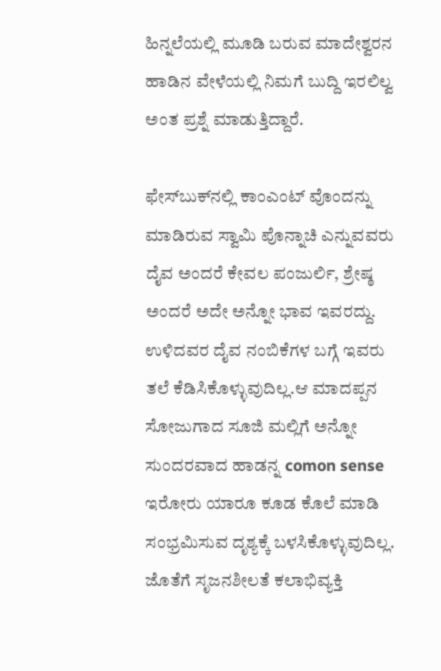ಹಿನ್ನಲೆಯಲ್ಲಿ ಮೂಡಿ ಬರುವ ಮಾದೇಶ್ವರನ ಹಾಡಿನ ವೇಳೆಯಲ್ಲಿ ನಿಮಗೆ ಬುದ್ದಿ ಇರಲಿಲ್ವ ಅಂತ ಪ್ರಶ್ನೆ ಮಾಡುತ್ತಿದ್ದಾರೆ.

ಫೇಸ್‌ಬುಕ್‌ನಲ್ಲಿ ಕಾಂಎಂಟ್‌ ವೊಂದನ್ನು ಮಾಡಿರುವ ಸ್ವಾಮಿ ಪೊನ್ನಾಚಿ ಎನ್ನುವವರು ದೈವ ಅಂದರೆ ಕೇವಲ ಪಂಜುರ್ಲಿ, ಶ್ರೇಷ್ಠ ಅಂದರೆ ಅದೇ ಅನ್ನೋ ಭಾವ ಇವರದ್ದು. ಉಳಿದವರ ದೈವ ನಂಬಿಕೆಗಳ ಬಗ್ಗೆ ಇವರು ತಲೆ ಕೆಡಿಸಿಕೊಳ್ಳುವುದಿಲ್ಲ.ಆ ಮಾದಪ್ಪನ ಸೋಜುಗಾದ ಸೂಜಿ ಮಲ್ಲಿಗೆ ಅನ್ನೋ ಸುಂದರವಾದ ಹಾಡನ್ನ comon sense ಇರೋರು ಯಾರೂ ಕೂಡ ಕೊಲೆ ಮಾಡಿ ಸಂಭ್ರಮಿಸುವ ದೃಶ್ಯಕ್ಕೆ ಬಳಸಿಕೊಳ್ಳುವುದಿಲ್ಲ. ಜೊತೆಗೆ ಸೃಜನಶೀಲತೆ ಕಲಾಭಿವ್ಯಕ್ತಿ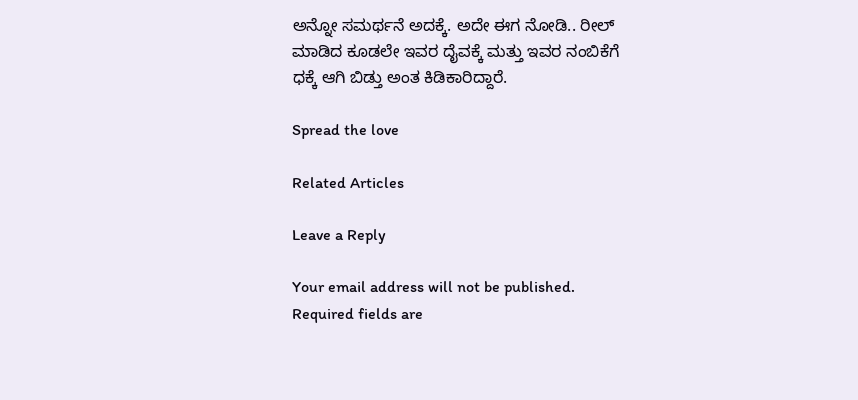ಅನ್ನೋ ಸಮರ್ಥನೆ ಅದಕ್ಕೆ. ಅದೇ ಈಗ ನೋಡಿ.. ರೀಲ್ ಮಾಡಿದ ಕೂಡಲೇ ಇವರ ದೈವಕ್ಕೆ ಮತ್ತು ಇವರ ನಂಬಿಕೆಗೆ ಧಕ್ಕೆ ಆಗಿ ಬಿಡ್ತು ಅಂತ ಕಿಡಿಕಾರಿದ್ದಾರೆ.

Spread the love

Related Articles

Leave a Reply

Your email address will not be published. Required fields are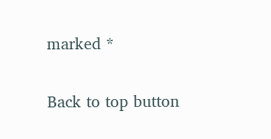marked *

Back to top button